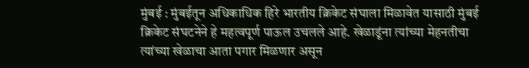मुंबई : मुंबईतून अधिकाधिक हिरे भारतीय क्रिकेट संघाला मिळावेत यासाठी मुंबई क्रिकेट संघटनेने हे महत्वपूर्ण पाऊल उचलले आहे. खेळाडूंना त्यांच्या मेहनतीचा त्यांच्या खेळाचा आता पगार मिळणार असून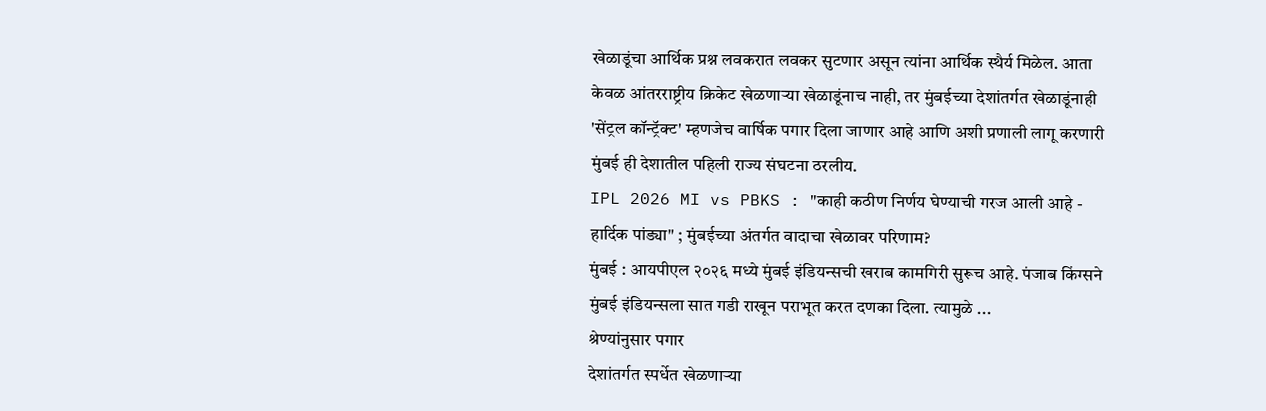खेळाडूंचा आर्थिक प्रश्न लवकरात लवकर सुटणार असून त्यांना आर्थिक स्थैर्य मिळेल. आता केवळ आंतरराष्ट्रीय क्रिकेट खेळणाऱ्या खेळाडूंनाच नाही, तर मुंबईच्या देशांतर्गत खेळाडूंनाही 'सेंट्रल कॉन्ट्रॅक्ट' म्हणजेच वार्षिक पगार दिला जाणार आहे आणि अशी प्रणाली लागू करणारी मुंबई ही देशातील पहिली राज्य संघटना ठरलीय.
IPL 2026 MI vs PBKS : "काही कठीण निर्णय घेण्याची गरज आली आहे - हार्दिक पांड्या" ; मुंबईच्या अंतर्गत वादाचा खेळावर परिणाम?
मुंबई : आयपीएल २०२६ मध्ये मुंबई इंडियन्सची खराब कामगिरी सुरूच आहे. पंजाब किंग्सने मुंबई इंडियन्सला सात गडी राखून पराभूत करत दणका दिला. त्यामुळे ...
श्रेण्यांनुसार पगार
देशांतर्गत स्पर्धेत खेळणाऱ्या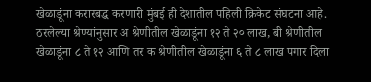खेळाडूंना करारबद्ध करणारी मुंबई ही देशातील पहिली क्रिकेट संघटना आहे. ठरलेल्या श्रेण्यांनुसार अ श्रेणीतील खेळाडूंना १२ ते २० लाख, बी श्रेणीतील खेळाडूंना ८ ते १२ आणि तर क श्रेणीतील खेळाडूंना ६ ते ८ लाख पगार दिला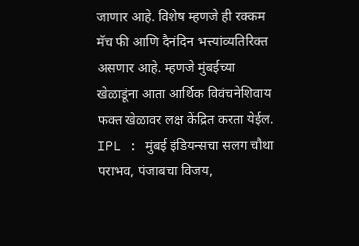जाणार आहे. विशेष म्हणजे ही रक्कम मॅच फी आणि दैनंदिन भत्त्यांव्यतिरिक्त असणार आहे. म्हणजे मुंबईच्या खेळाडूंना आता आर्थिक विवंचनेशिवाय फक्त खेळावर लक्ष केंद्रित करता येईल.
IPL : मुंबई इंडियन्सचा सलग चौथा पराभव, पंजाबचा विजय,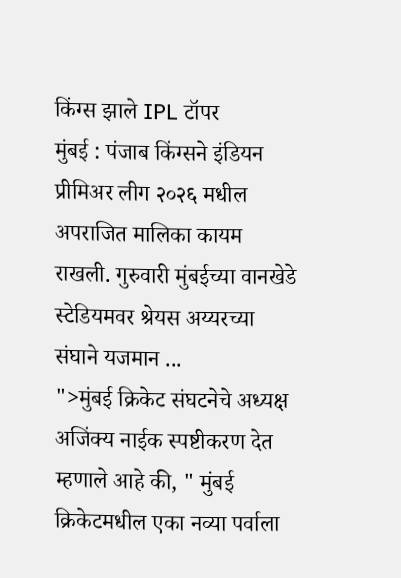किंग्स झाले IPL टॉपर
मुंबई : पंजाब किंग्सने इंडियन प्रीमिअर लीग २०२६ मधील अपराजित मालिका कायम राखली. गुरुवारी मुंबईच्या वानखेडे स्टेडियमवर श्रेयस अय्यरच्या संघाने यजमान ...
">मुंबई क्रिकेट संघटनेचे अध्यक्ष अजिंक्य नाईक स्पष्टीकरण देत म्हणाले आहे की, " मुंबई क्रिकेटमधील एका नव्या पर्वाला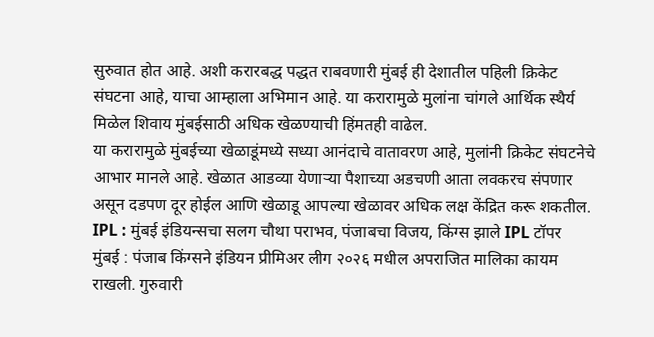सुरुवात होत आहे. अशी करारबद्ध पद्धत राबवणारी मुंबई ही देशातील पहिली क्रिकेट संघटना आहे, याचा आम्हाला अभिमान आहे. या करारामुळे मुलांना चांगले आर्थिक स्थैर्य मिळेल शिवाय मुंबईसाठी अधिक खेळण्याची हिंमतही वाढेल.
या करारामुळे मुंबईच्या खेळाडूंमध्ये सध्या आनंदाचे वातावरण आहे, मुलांनी क्रिकेट संघटनेचे आभार मानले आहे. खेळात आडव्या येणाऱ्या पैशाच्या अडचणी आता लवकरच संपणार असून दडपण दूर होईल आणि खेळाडू आपल्या खेळावर अधिक लक्ष केंद्रित करू शकतील.
IPL : मुंबई इंडियन्सचा सलग चौथा पराभव, पंजाबचा विजय, किंग्स झाले IPL टॉपर
मुंबई : पंजाब किंग्सने इंडियन प्रीमिअर लीग २०२६ मधील अपराजित मालिका कायम राखली. गुरुवारी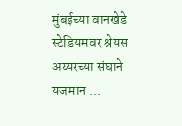मुंबईच्या वानखेडे स्टेडियमवर श्रेयस अय्यरच्या संघाने यजमान ...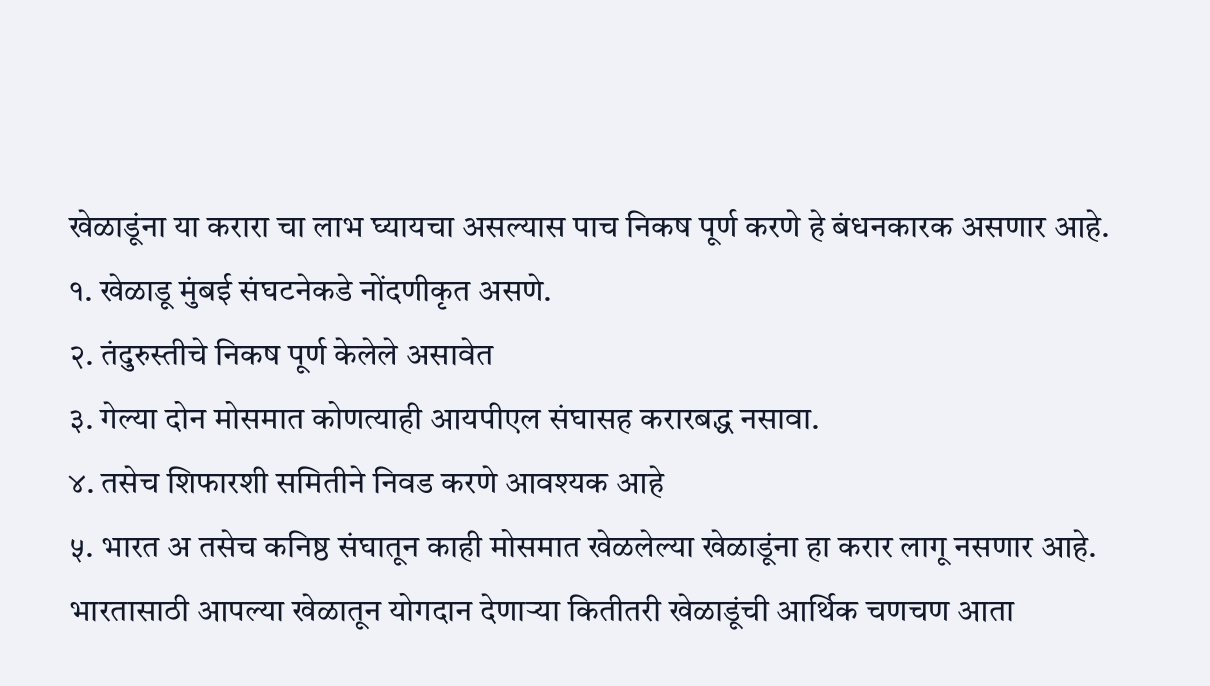खेळाडूंना या करारा चा लाभ घ्यायचा असल्यास पाच निकष पूर्ण करणे हे बंधनकारक असणार आहे.
१. खेळाडू मुंबई संघटनेकडे नोंदणीकृत असणे.
२. तंदुरुस्तीचे निकष पूर्ण केलेले असावेत
३. गेल्या दोन मोसमात कोणत्याही आयपीएल संघासह करारबद्ध नसावा.
४. तसेच शिफारशी समितीने निवड करणे आवश्यक आहे
५. भारत अ तसेच कनिष्ठ संघातून काही मोसमात खेळलेल्या खेळाडूंना हा करार लागू नसणार आहे.
भारतासाठी आपल्या खेळातून योगदान देणाऱ्या कितीतरी खेळाडूंची आर्थिक चणचण आता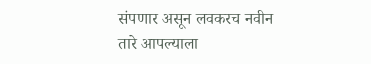संपणार असून लवकरच नवीन तारे आपल्याला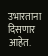उभारताना दिसणार आहेत.